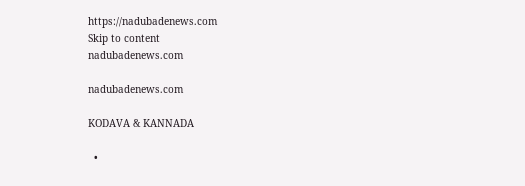https://nadubadenews.com
Skip to content
nadubadenews.com

nadubadenews.com

KODAVA & KANNADA

  •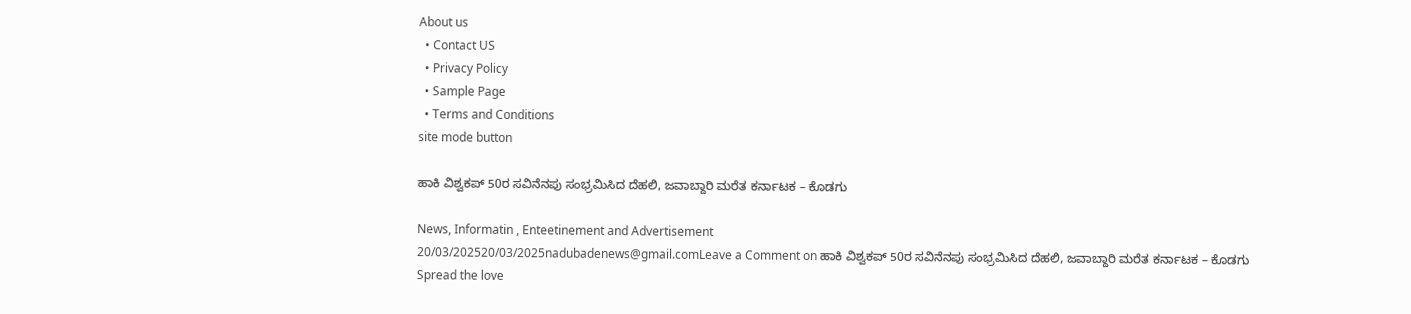About us
  • Contact US
  • Privacy Policy
  • Sample Page
  • Terms and Conditions
site mode button

ಹಾಕಿ ವಿಶ್ವಕಪ್ 50ರ ಸವಿನೆನಪು ಸಂಭ್ರಮಿಸಿದ ದೆಹಲಿ, ಜವಾಬ್ದಾರಿ ಮರೆತ ಕರ್ನಾಟಕ – ಕೊಡಗು

News, Informatin , Enteetinement and Advertisement
20/03/202520/03/2025nadubadenews@gmail.comLeave a Comment on ಹಾಕಿ ವಿಶ್ವಕಪ್ 50ರ ಸವಿನೆನಪು ಸಂಭ್ರಮಿಸಿದ ದೆಹಲಿ, ಜವಾಬ್ದಾರಿ ಮರೆತ ಕರ್ನಾಟಕ – ಕೊಡಗು
Spread the love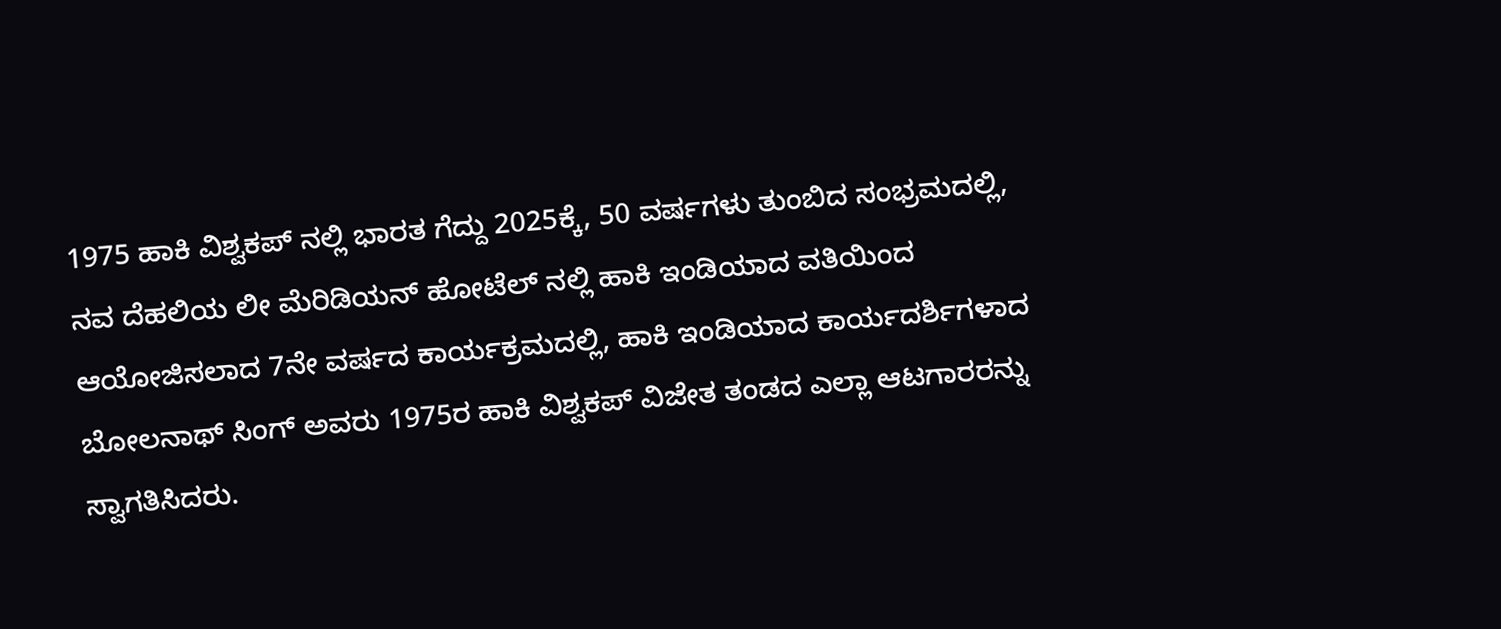1975 ಹಾಕಿ ವಿಶ್ವಕಪ್ ನಲ್ಲಿ ಭಾರತ ಗೆದ್ದು 2025ಕ್ಕೆ, 50 ವರ್ಷಗಳು ತುಂಬಿದ ಸಂಭ್ರಮದಲ್ಲಿ, ನವ ದೆಹಲಿಯ ಲೀ ಮೆರಿಡಿಯನ್ ಹೋಟೆಲ್ ನಲ್ಲಿ ಹಾಕಿ ಇಂಡಿಯಾದ ವತಿಯಿಂದ ಆಯೋಜಿಸಲಾದ 7ನೇ ವರ್ಷದ ಕಾರ್ಯಕ್ರಮದಲ್ಲಿ, ಹಾಕಿ ಇಂಡಿಯಾದ ಕಾರ್ಯದರ್ಶಿಗಳಾದ ಬೋಲನಾಥ್ ಸಿಂಗ್ ಅವರು 1975ರ ಹಾಕಿ ವಿಶ್ವಕಪ್ ವಿಜೇತ ತಂಡದ ಎಲ್ಲಾ ಆಟಗಾರರನ್ನು ಸ್ವಾಗತಿಸಿದರು.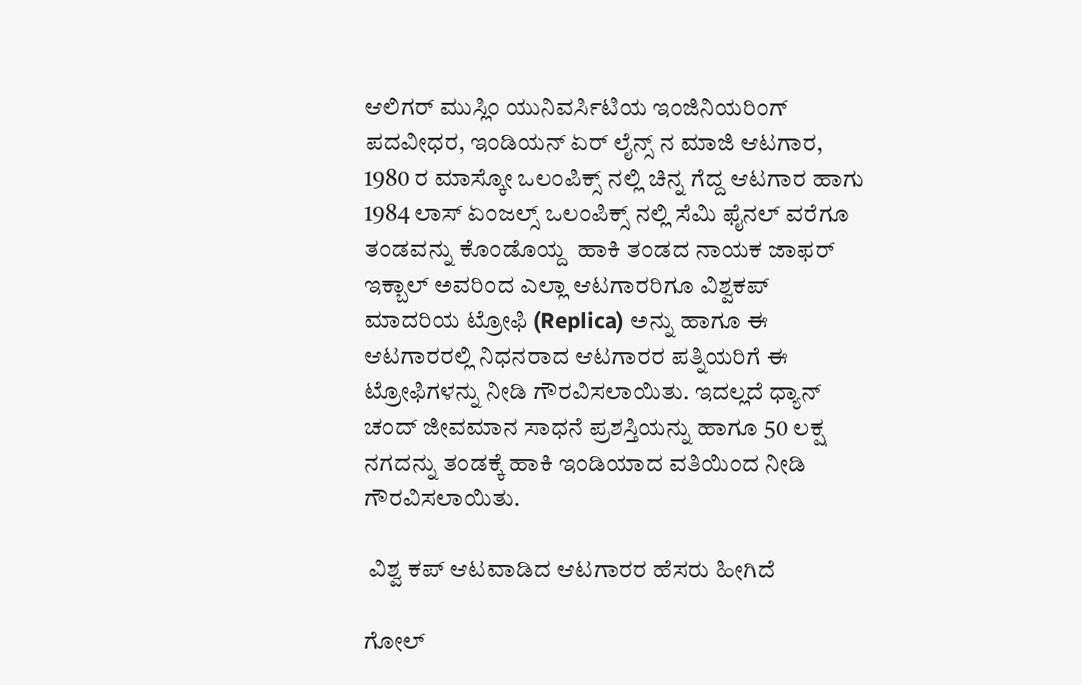ಆಲಿಗರ್ ಮುಸ್ಲಿಂ ಯುನಿವರ್ಸಿಟಿಯ ಇಂಜಿನಿಯರಿಂಗ್ ಪದವೀಧರ, ಇಂಡಿಯನ್ ಏರ್ ಲೈನ್ಸ್ ನ ಮಾಜಿ ಆಟಗಾರ, 1980 ರ ಮಾಸ್ಕೋ ಒಲಂಪಿಕ್ಸ್ ನಲ್ಲಿ ಚಿನ್ನ ಗೆದ್ದ ಆಟಗಾರ ಹಾಗು 1984 ಲಾಸ್ ಏಂಜಲ್ಸ್ ಒಲಂಪಿಕ್ಸ್ ನಲ್ಲಿ ಸೆಮಿ ಫೈನಲ್ ವರೆಗೂ ತಂಡವನ್ನು ಕೊಂಡೊಯ್ದ  ಹಾಕಿ ತಂಡದ ನಾಯಕ ಜಾಫರ್ ಇಕ್ಬಾಲ್ ಅವರಿಂದ ಎಲ್ಲಾ ಆಟಗಾರರಿಗೂ ವಿಶ್ವಕಪ್ ಮಾದರಿಯ ಟ್ರೋಫಿ (Replica) ಅನ್ನು ಹಾಗೂ ಈ ಆಟಗಾರರಲ್ಲಿ ನಿಧನರಾದ ಆಟಗಾರರ ಪತ್ನಿಯರಿಗೆ ಈ ಟ್ರೋಫಿಗಳನ್ನು ನೀಡಿ ಗೌರವಿಸಲಾಯಿತು. ಇದಲ್ಲದೆ ಧ್ಯಾನ್ ಚಂದ್ ಜೀವಮಾನ ಸಾಧನೆ ಪ್ರಶಸ್ತಿಯನ್ನು ಹಾಗೂ 50 ಲಕ್ಷ ನಗದನ್ನು ತಂಡಕ್ಕೆ ಹಾಕಿ ಇಂಡಿಯಾದ ವತಿಯಿಂದ ನೀಡಿ ಗೌರವಿಸಲಾಯಿತು.

 ವಿಶ್ವ ಕಪ್ ಆಟವಾಡಿದ ಆಟಗಾರರ ಹೆಸರು ಹೀಗಿದೆ

ಗೋಲ್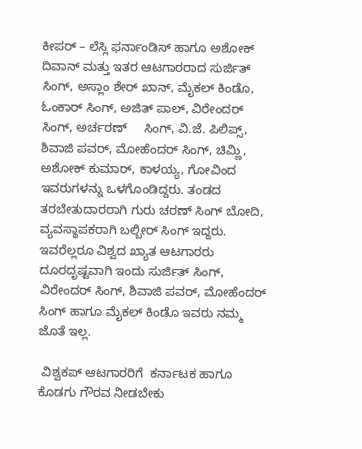ಕೀಪರ್ – ಲೆಸ್ಲಿ ಫರ್ನಾಂಡಿಸ್ ಹಾಗೂ ಅಶೋಕ್ ದಿವಾನ್ ಮತ್ತು ಇತರ ಆಟಗಾರರಾದ ಸುರ್ಜಿತ್ ಸಿಂಗ್, ಅಸ್ಲಾಂ ಶೇರ್ ಖಾನ್, ಮೈಕಲ್ ಕಿಂಡೊ, ಓಂಕಾರ್ ಸಿಂಗ್, ಅಜಿತ್ ಪಾಲ್, ವಿರೇಂದರ್ ಸಿಂಗ್, ಅರ್ಚರಣ್     ಸಿಂಗ್, ವಿ.ಜೆ. ಪಿಲಿಪ್ಸ್, ಶಿವಾಜಿ ಪವರ್, ಮೋಹೆಂದರ್ ಸಿಂಗ್, ಚಿಮ್ಣಿ,  ಅಶೋಕ್ ಕುಮಾರ್, ಕಾಳಯ್ಯ, ಗೋವಿಂದ ಇವರುಗಳನ್ನು ಒಳಗೊಂಡಿದ್ದರು. ತಂಡದ ತರಬೇತುದಾರರಾಗಿ ಗುರು ಚರಣ್ ಸಿಂಗ್ ಬೋದಿ, ವ್ಯವಸ್ಥಾಪಕರಾಗಿ ಬಲ್ಬೀರ್ ಸಿಂಗ್ ಇದ್ದರು. ಇವರೆಲ್ಲರೂ ವಿಶ್ವದ ಖ್ಯಾತ ಆಟಗಾರರು ದೂರದೃಷ್ಟವಾಗಿ ಇಂದು ಸುರ್ಜಿತ್ ಸಿಂಗ್, ವಿರೇಂದರ್ ಸಿಂಗ್, ಶಿವಾಜಿ ಪವರ್, ಮೋಹೆಂದರ್ ಸಿಂಗ್ ಹಾಗೂ ಮೈಕಲ್ ಕಿಂಡೊ ಇವರು ನಮ್ಮ ಜೊತೆ ಇಲ್ಲ.

 ವಿಶ್ವಕಪ್ ಆಟಗಾರರಿಗೆ  ಕರ್ನಾಟಕ ಹಾಗೂ ಕೊಡಗು ಗೌರವ ನೀಡಬೇಕು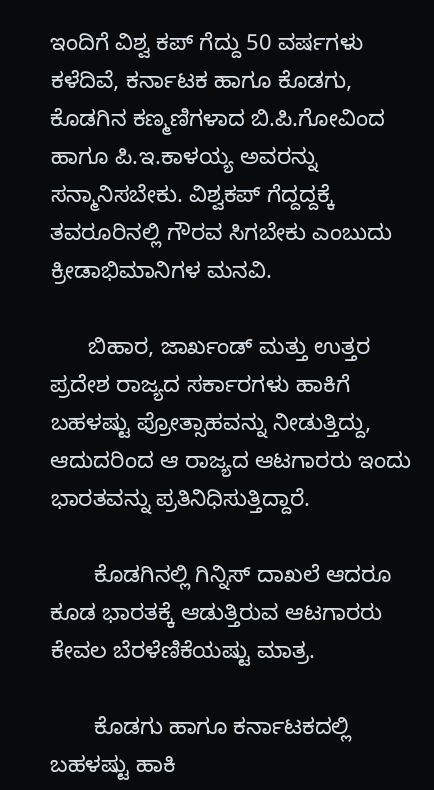ಇಂದಿಗೆ ವಿಶ್ವ ಕಪ್ ಗೆದ್ದು 50 ವರ್ಷಗಳು ಕಳೆದಿವೆ, ಕರ್ನಾಟಕ ಹಾಗೂ ಕೊಡಗು, ಕೊಡಗಿನ ಕಣ್ಮಣಿಗಳಾದ ಬಿ.ಪಿ.ಗೋವಿಂದ ಹಾಗೂ ಪಿ.ಇ.ಕಾಳಯ್ಯ ಅವರನ್ನು ಸನ್ಮಾನಿಸಬೇಕು. ವಿಶ್ವಕಪ್ ಗೆದ್ದದ್ದಕ್ಕೆ   ತವರೂರಿನಲ್ಲಿ ಗೌರವ ಸಿಗಬೇಕು ಎಂಬುದು ಕ್ರೀಡಾಭಿಮಾನಿಗಳ ಮನವಿ.

      ಬಿಹಾರ, ಜಾರ್ಖಂಡ್ ಮತ್ತು ಉತ್ತರ ಪ್ರದೇಶ ರಾಜ್ಯದ ಸರ್ಕಾರಗಳು ಹಾಕಿಗೆ ಬಹಳಷ್ಟು ಪ್ರೋತ್ಸಾಹವನ್ನು ನೀಡುತ್ತಿದ್ದು, ಆದುದರಿಂದ ಆ ರಾಜ್ಯದ ಆಟಗಾರರು ಇಂದು  ಭಾರತವನ್ನು ಪ್ರತಿನಿಧಿಸುತ್ತಿದ್ದಾರೆ.

       ಕೊಡಗಿನಲ್ಲಿ ಗಿನ್ನಿಸ್ ದಾಖಲೆ ಆದರೂ ಕೂಡ ಭಾರತಕ್ಕೆ ಆಡುತ್ತಿರುವ ಆಟಗಾರರು ಕೇವಲ ಬೆರಳೆಣಿಕೆಯಷ್ಟು ಮಾತ್ರ.

       ಕೊಡಗು ಹಾಗೂ ಕರ್ನಾಟಕದಲ್ಲಿ ಬಹಳಷ್ಟು ಹಾಕಿ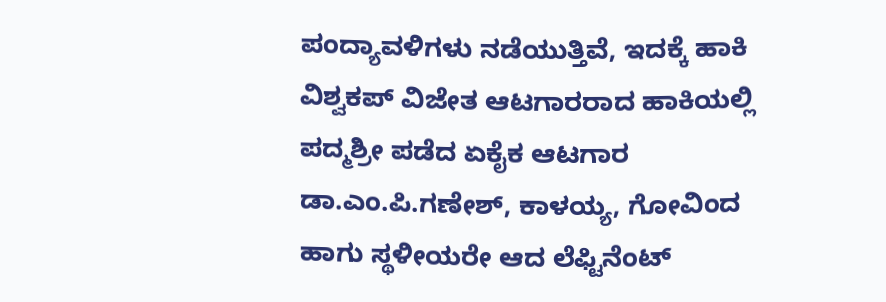ಪಂದ್ಯಾವಳಿಗಳು ನಡೆಯುತ್ತಿವೆ, ಇದಕ್ಕೆ ಹಾಕಿ ವಿಶ್ವಕಪ್ ವಿಜೇತ ಆಟಗಾರರಾದ ಹಾಕಿಯಲ್ಲಿ ಪದ್ಮಶ್ರೀ ಪಡೆದ ಏಕೈಕ ಆಟಗಾರ ಡಾ.ಎಂ.ಪಿ.ಗಣೇಶ್, ಕಾಳಯ್ಯ, ಗೋವಿಂದ ಹಾಗು ಸ್ಥಳೀಯರೇ ಆದ ಲೆಫ್ಟಿನೆಂಟ್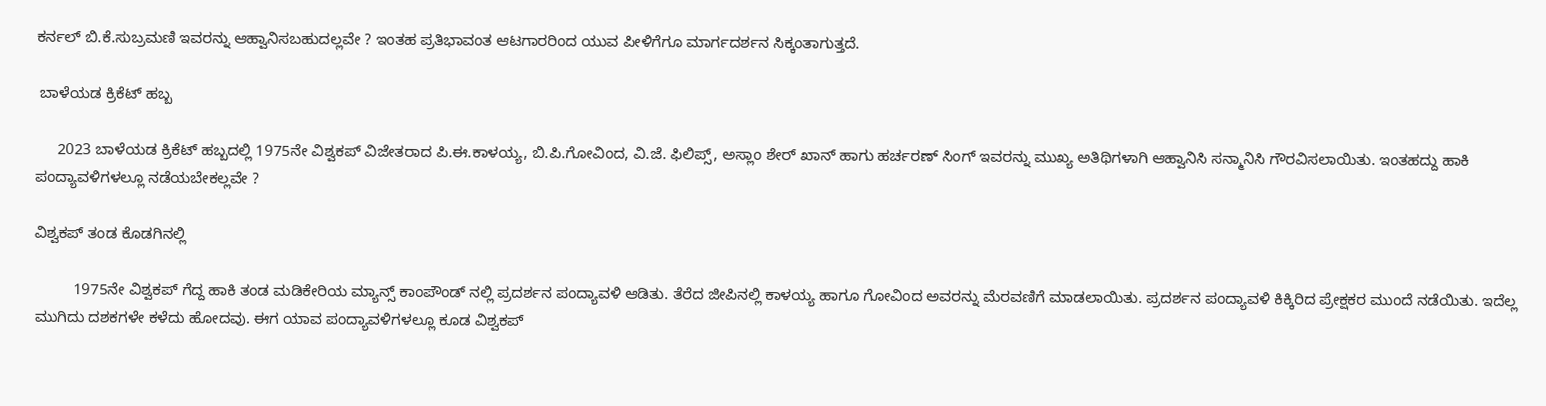ಕರ್ನಲ್ ಬಿ.ಕೆ.ಸುಬ್ರಮಣಿ ಇವರನ್ನು ಆಹ್ವಾನಿಸಬಹುದಲ್ಲವೇ ? ಇಂತಹ ಪ್ರತಿಭಾವಂತ ಆಟಗಾರರಿಂದ ಯುವ ಪೀಳಿಗೆಗೂ ಮಾರ್ಗದರ್ಶನ ಸಿಕ್ಕಂತಾಗುತ್ತದೆ.

 ಬಾಳೆಯಡ ಕ್ರಿಕೆಟ್ ಹಬ್ಬ

     2023 ಬಾಳೆಯಡ ಕ್ರಿಕೆಟ್ ಹಬ್ಬದಲ್ಲಿ 1975ನೇ ವಿಶ್ವಕಪ್ ವಿಜೇತರಾದ ಪಿ.ಈ.ಕಾಳಯ್ಯ, ಬಿ.ಪಿ.ಗೋವಿಂದ, ವಿ.ಜೆ. ಫಿಲಿಪ್ಸ್, ಅಸ್ಲಾಂ ಶೇರ್ ಖಾನ್ ಹಾಗು ಹರ್ಚರಣ್ ಸಿಂಗ್ ಇವರನ್ನು ಮುಖ್ಯ ಅತಿಥಿಗಳಾಗಿ ಆಹ್ವಾನಿಸಿ ಸನ್ಮಾನಿಸಿ ಗೌರವಿಸಲಾಯಿತು. ಇಂತಹದ್ದು ಹಾಕಿ ಪಂದ್ಯಾವಳಿಗಳಲ್ಲೂ ನಡೆಯಬೇಕಲ್ಲವೇ ?

ವಿಶ್ವಕಪ್ ತಂಡ ಕೊಡಗಿನಲ್ಲಿ

         1975ನೇ ವಿಶ್ವಕಪ್ ಗೆದ್ದ ಹಾಕಿ ತಂಡ ಮಡಿಕೇರಿಯ ಮ್ಯಾನ್ಸ್ ಕಾಂಪೌಂಡ್ ನಲ್ಲಿ ಪ್ರದರ್ಶನ ಪಂದ್ಯಾವಳಿ ಆಡಿತು. ತೆರೆದ ಜೀಪಿನಲ್ಲಿ ಕಾಳಯ್ಯ ಹಾಗೂ ಗೋವಿಂದ ಅವರನ್ನು ಮೆರವಣಿಗೆ ಮಾಡಲಾಯಿತು. ಪ್ರದರ್ಶನ ಪಂದ್ಯಾವಳಿ ಕಿಕ್ಕಿರಿದ ಪ್ರೇಕ್ಷಕರ ಮುಂದೆ ನಡೆಯಿತು. ಇದೆಲ್ಲ ಮುಗಿದು ದಶಕಗಳೇ ಕಳೆದು ಹೋದವು. ಈಗ ಯಾವ ಪಂದ್ಯಾವಳಿಗಳಲ್ಲೂ ಕೂಡ ವಿಶ್ವಕಪ್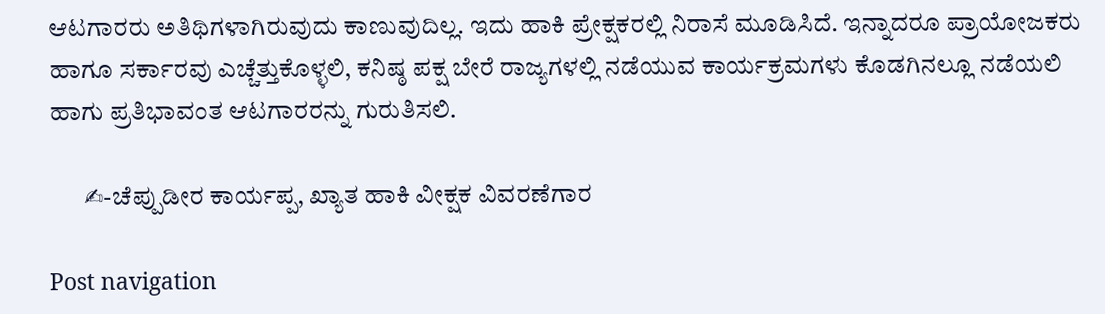ಆಟಗಾರರು ಅತಿಥಿಗಳಾಗಿರುವುದು ಕಾಣುವುದಿಲ್ಲ. ಇದು ಹಾಕಿ ಪ್ರೇಕ್ಷಕರಲ್ಲಿ ನಿರಾಸೆ ಮೂಡಿಸಿದೆ. ಇನ್ನಾದರೂ ಪ್ರಾಯೋಜಕರು ಹಾಗೂ ಸರ್ಕಾರವು ಎಚ್ಚೆತ್ತುಕೊಳ್ಳಲಿ, ಕನಿಷ್ಠ ಪಕ್ಷ ಬೇರೆ ರಾಜ್ಯಗಳಲ್ಲಿ ನಡೆಯುವ ಕಾರ್ಯಕ್ರಮಗಳು ಕೊಡಗಿನಲ್ಲೂ ನಡೆಯಲಿ ಹಾಗು ಪ್ರತಿಭಾವಂತ ಆಟಗಾರರನ್ನು ಗುರುತಿಸಲಿ.

       ✍-ಚೆಪ್ಪುಡೀರ ಕಾರ್ಯಪ್ಪ, ಖ್ಯಾತ ಹಾಕಿ ವೀಕ್ಷಕ ವಿವರಣೆಗಾರ

Post navigation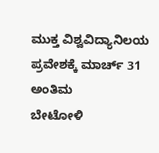ಮುಕ್ತ ವಿಶ್ವವಿದ್ಯಾನಿಲಯ ಪ್ರವೇಶಕ್ಕೆ ಮಾರ್ಚ್ 31 ಅಂತಿಮ
ಬೇಟೋಳಿ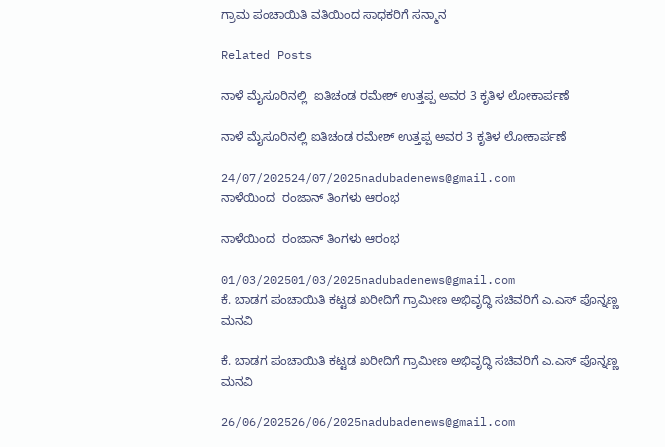ಗ್ರಾಮ ಪಂಚಾಯಿತಿ ವತಿಯಿಂದ ಸಾಧಕರಿಗೆ ಸನ್ಮಾನ

Related Posts

ನಾಳೆ ಮೈಸೂರಿನಲ್ಲಿ  ಐತಿಚಂಡ ರಮೇಶ್‌ ಉತ್ತಪ್ಪ ಅವರ 3 ಕೃತಿಳ ಲೋಕಾರ್ಪಣೆ

ನಾಳೆ ಮೈಸೂರಿನಲ್ಲಿ ಐತಿಚಂಡ ರಮೇಶ್‌ ಉತ್ತಪ್ಪ ಅವರ 3 ಕೃತಿಳ ಲೋಕಾರ್ಪಣೆ

24/07/202524/07/2025nadubadenews@gmail.com
ನಾಳೆಯಿಂದ  ರಂಜಾನ್ ತಿಂಗಳು ಆರಂಭ

ನಾಳೆಯಿಂದ  ರಂಜಾನ್ ತಿಂಗಳು ಆರಂಭ

01/03/202501/03/2025nadubadenews@gmail.com
ಕೆ. ಬಾಡಗ ಪಂಚಾಯಿತಿ ಕಟ್ಟಡ ಖರೀದಿಗೆ ಗ್ರಾಮೀಣ ಅಭಿವೃದ್ಧಿ ಸಚಿವರಿಗೆ ಎ.ಎಸ್ ಪೊನ್ನಣ್ಣ ಮನವಿ

ಕೆ. ಬಾಡಗ ಪಂಚಾಯಿತಿ ಕಟ್ಟಡ ಖರೀದಿಗೆ ಗ್ರಾಮೀಣ ಅಭಿವೃದ್ಧಿ ಸಚಿವರಿಗೆ ಎ.ಎಸ್ ಪೊನ್ನಣ್ಣ ಮನವಿ

26/06/202526/06/2025nadubadenews@gmail.com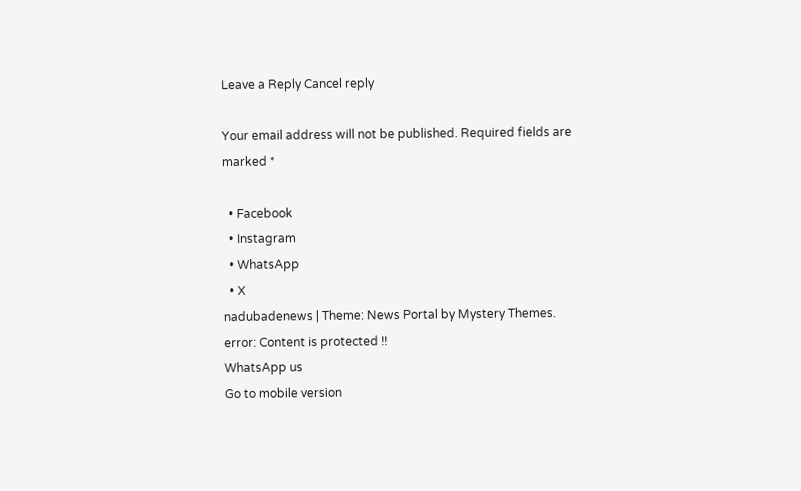Leave a Reply Cancel reply

Your email address will not be published. Required fields are marked *

  • Facebook
  • Instagram
  • WhatsApp
  • X
nadubadenews | Theme: News Portal by Mystery Themes.
error: Content is protected !!
WhatsApp us
Go to mobile version